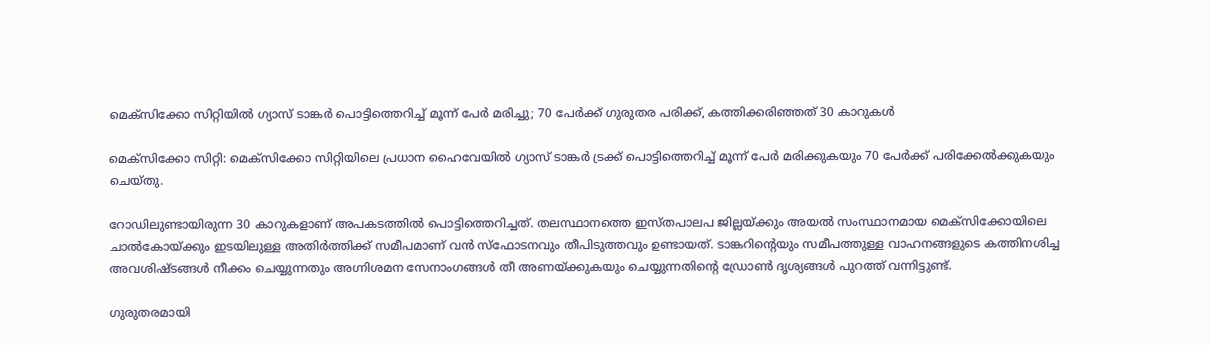മെക്സിക്കോ സിറ്റിയില്‍ ഗ്യാസ് ടാങ്കര്‍ പൊട്ടിത്തെറിച്ച്‌ മൂന്ന് പേര്‍ മരിച്ചു; 70 പേര്‍ക്ക് ഗുരുതര പരിക്ക്, കത്തിക്കരിഞ്ഞത് 30 കാറുകള്‍

മെക്സിക്കോ സിറ്റി: മെക്സിക്കോ സിറ്റിയിലെ പ്രധാന ഹൈവേയില്‍ ഗ്യാസ് ടാങ്കർ ട്രക്ക് പൊട്ടിത്തെറിച്ച്‌ മൂന്ന് പേർ മരിക്കുകയും 70 പേർക്ക് പരിക്കേല്‍ക്കുകയും ചെയ്തു.

റോഡിലുണ്ടായിരുന്ന 30 കാറുകളാണ് അപകടത്തില്‍ പൊട്ടിത്തെറിച്ചത്. തലസ്ഥാനത്തെ ഇസ്തപാലപ ജില്ലയ്ക്കും അയല്‍ സംസ്ഥാനമായ മെക്സിക്കോയിലെ ചാല്‍കോയ്ക്കും ഇടയിലുള്ള അതിർത്തിക്ക് സമീപമാണ് വൻ സ്ഫോടനവും തീപിടുത്തവും ഉണ്ടായത്. ടാങ്കറിന്റെയും സമീപത്തുള്ള വാഹനങ്ങളുടെ കത്തിനശിച്ച അവശിഷ്ടങ്ങള്‍ നീക്കം ചെയ്യുന്നതും അഗ്നിശമന സേനാംഗങ്ങള്‍ തീ അണയ്ക്കുകയും ചെയ്യുന്നതിന്റെ ഡ്രോണ്‍ ദൃശ്യങ്ങള്‍ പുറത്ത് വന്നിട്ടുണ്ട്.

ഗുരുതരമായി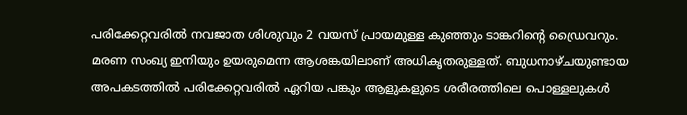പരിക്കേറ്റവരില്‍ നവജാത ശിശുവും 2 വയസ് പ്രായമുള്ള കുഞ്ഞും ടാങ്കറിന്റെ ഡ്രൈവറും. മരണ സംഖ്യ ഇനിയും ഉയരുമെന്ന ആശങ്കയിലാണ് അധികൃതരുള്ളത്. ബുധനാഴ്ചയുണ്ടായ അപകടത്തില്‍ പരിക്കേറ്റവരില്‍ ഏറിയ പങ്കും ആളുകളുടെ ശരീരത്തിലെ പൊള്ളലുകള്‍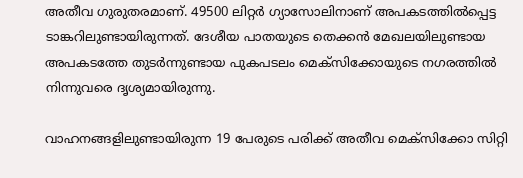അതീവ ഗുരുതരമാണ്. 49500 ലിറ്റർ ഗ്യാസോലിനാണ് അപകടത്തില്‍പ്പെട്ട ടാങ്കറിലുണ്ടായിരുന്നത്. ദേശീയ പാതയുടെ തെക്കൻ മേഖലയിലുണ്ടായ അപകടത്തേ തുടർന്നുണ്ടായ പുകപടലം മെക്സിക്കോയുടെ നഗരത്തില്‍ നിന്നുവരെ ദൃശ്യമായിരുന്നു.

വാഹനങ്ങളിലുണ്ടായിരുന്ന 19 പേരുടെ പരിക്ക് അതീവ മെക്സിക്കോ സിറ്റി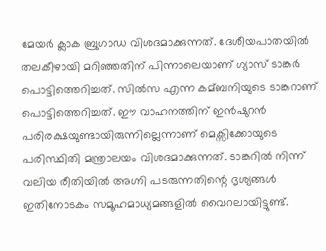മേയർ ക്ലാക ബ്രുഗാഡ വിശദമാക്കുന്നത്. ദേശീയപാതയില്‍ തലകീഴായി മറിഞ്ഞതിന് പിന്നാലെയാണ് ഗ്യാസ് ടാങ്കർ പൊട്ടിത്തെറിച്ചത്. സില്‍സ എന്ന കമ്ബനിയുടെ ടാങ്കറാണ് പൊട്ടിത്തെറിച്ചത്. ഈ വാഹനത്തിന് ഇൻഷുറൻ പരിരക്ഷയുണ്ടായിരുന്നില്ലെന്നാണ് മെക്സിക്കോയുടെ പരിസ്ഥിതി മന്ത്രാലയം വിശദമാക്കുന്നത്. ടാങ്കറില്‍ നിന്ന് വലിയ രീതിയില്‍ അഗ്നി പടരുന്നതിന്റെ ദൃശ്യങ്ങള്‍ ഇതിനോടകം സമൂഹമാധ്യമങ്ങളില്‍ വൈറലായിട്ടുണ്ട്.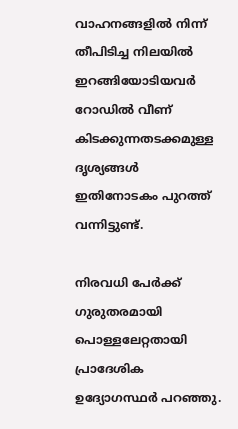വാഹനങ്ങളില്‍ നിന്ന് തീപിടിച്ച നിലയില്‍ ഇറങ്ങിയോടിയവർ റോഡില്‍ വീണ് കിടക്കുന്നതടക്കമുള്ള ദൃശ്യങ്ങള്‍ ഇതിനോടകം പുറത്ത് വന്നിട്ടുണ്ട്.

നിരവധി പേർക്ക് ഗുരുതരമായി പൊള്ളലേറ്റതായി പ്രാദേശിക ഉദ്യോഗസ്ഥർ പറഞ്ഞു.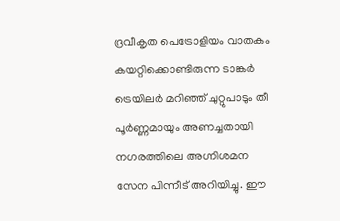ദ്രവീകൃത പെട്രോളിയം വാതകം കയറ്റിക്കൊണ്ടിരുന്ന ടാങ്കർ ട്രെയിലർ മറിഞ്ഞ് ചുറ്റുപാടും തീ പൂർണ്ണമായും അണച്ചതായി നഗരത്തിലെ അഗ്നിശമന സേന പിന്നീട് അറിയിച്ചു. ഈ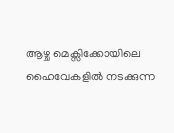ആഴ്ച മെക്സിക്കോയിലെ ഹൈവേകളില്‍ നടക്കുന്ന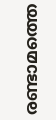രണ്ടാമത്തെ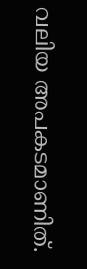വലിയ അപകടമാണിത്.